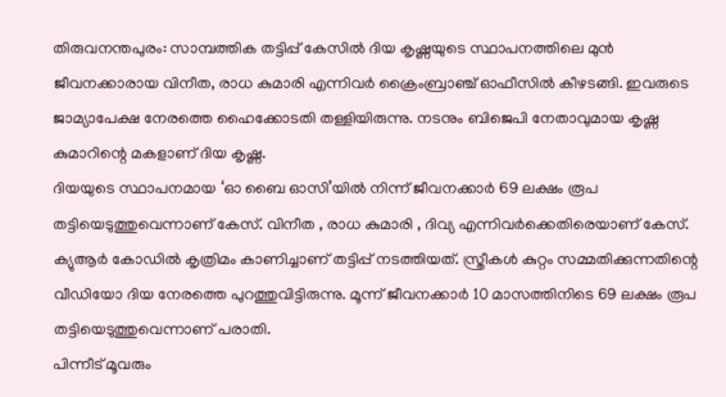തിരുവനന്തപുരം: സാമ്പത്തിക തട്ടിപ്പ് കേസിൽ ദിയ കൃഷ്ണയുടെ സ്ഥാപനത്തിലെ മുൻ ജീവനക്കാരായ വിനീത, രാധ കുമാരി എന്നിവർ ക്രൈംബ്രാഞ്ച് ഓഫീസിൽ കീഴടങ്ങി. ഇവരുടെ ജാമ്യാപേക്ഷ നേരത്തെ ഹൈക്കോടതി തള്ളിയിരുന്നു. നടനും ബിജെപി നേതാവുമായ കൃഷ്ണ കുമാറിന്റെ മകളാണ് ദിയ കൃഷ്ണ.
ദിയയുടെ സ്ഥാപനമായ ‘ഓ ബൈ ഓസി’യിൽ നിന്ന് ജീവനക്കാർ 69 ലക്ഷം രൂപ തട്ടിയെടുത്തുവെന്നാണ് കേസ്. വിനീത , രാധ കുമാരി , ദിവ്യ എന്നിവർക്കെതിരെയാണ് കേസ്. ക്യുആർ കോഡിൽ കൃത്രിമം കാണിച്ചാണ് തട്ടിപ്പ് നടത്തിയത്. സ്ത്രീകൾ കുറ്റം സമ്മതിക്കുന്നതിന്റെ വീഡിയോ ദിയ നേരത്തെ പുറത്തുവിട്ടിരുന്നു. മൂന്ന് ജീവനക്കാർ 10 മാസത്തിനിടെ 69 ലക്ഷം രൂപ തട്ടിയെടുത്തുവെന്നാണ് പരാതി.
പിന്നീട് മൂവരും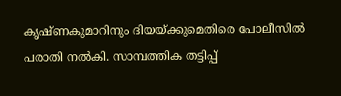കൃഷ്ണകുമാറിനും ദിയയ്ക്കുമെതിരെ പോലീസിൽ പരാതി നൽകി. സാമ്പത്തിക തട്ടിപ്പ്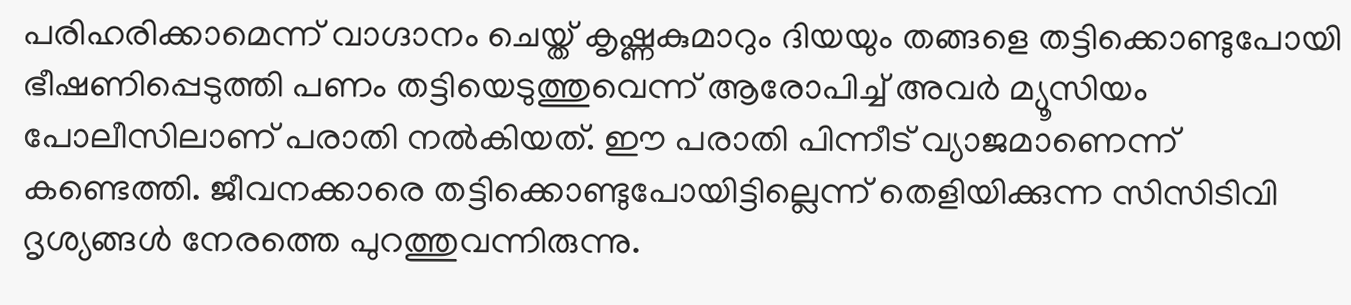പരിഹരിക്കാമെന്ന് വാഗ്ദാനം ചെയ്ത് കൃഷ്ണകുമാറും ദിയയും തങ്ങളെ തട്ടിക്കൊണ്ടുപോയി ഭീഷണിപ്പെടുത്തി പണം തട്ടിയെടുത്തുവെന്ന് ആരോപിച്ച് അവർ മ്യൂസിയം പോലീസിലാണ് പരാതി നൽകിയത്. ഈ പരാതി പിന്നീട് വ്യാജമാണെന്ന് കണ്ടെത്തി. ജീവനക്കാരെ തട്ടിക്കൊണ്ടുപോയിട്ടില്ലെന്ന് തെളിയിക്കുന്ന സിസിടിവി ദൃശ്യങ്ങൾ നേരത്തെ പുറത്തുവന്നിരുന്നു.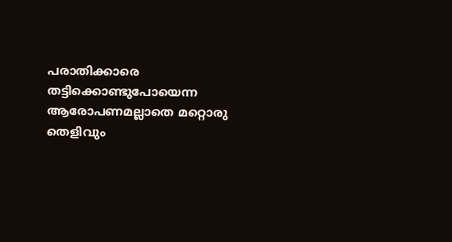പരാതിക്കാരെ തട്ടിക്കൊണ്ടുപോയെന്ന ആരോപണമല്ലാതെ മറ്റൊരു തെളിവും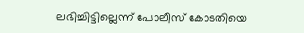ലഭിച്ചിട്ടില്ലെന്ന് പോലീസ് കോടതിയെ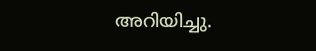അറിയിച്ചു.